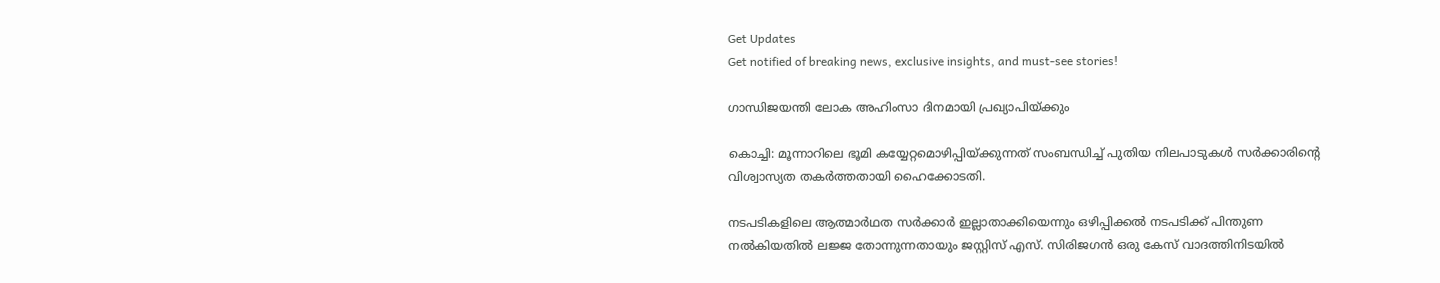Get Updates
Get notified of breaking news, exclusive insights, and must-see stories!

ഗാന്ധിജയന്തി ലോക അഹിംസാ ദിനമായി പ്രഖ്യാപിയ്‌ക്കും

കൊച്ചി: മൂന്നാറിലെ ഭൂമി കയ്യേറ്റമൊഴിപ്പിയ്ക്കുന്നത് സംബന്ധിച്ച് പുതിയ നിലപാടുകള്‍ സര്‍ക്കാരിന്റെ വിശ്വാസ്യത തകര്‍ത്തതായി ഹൈക്കോടതി.

നടപടികളിലെ ആത്മാര്‍ഥത സര്‍ക്കാര്‍ ഇല്ലാതാക്കിയെന്നും ഒഴിപ്പിക്കല്‍ നടപടിക്ക്‌ പിന്തുണ നല്‍കിയതില്‍ ലജ്ജ തോന്നുന്നതായും ജസ്റ്റിസ്‌ എസ്‌. സിരിജഗന്‍ ഒരു കേസ്‌ വാദത്തിനിടയില്‍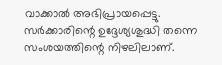വാക്കാല്‍ അഭിപ്രായപ്പെട്ടു. സര്‍ക്കാരിന്റെ ഉദ്ദേശ്യശുദ്ധി തന്നെ സംശയത്തിന്റെ നിഴലിലാണ്‌.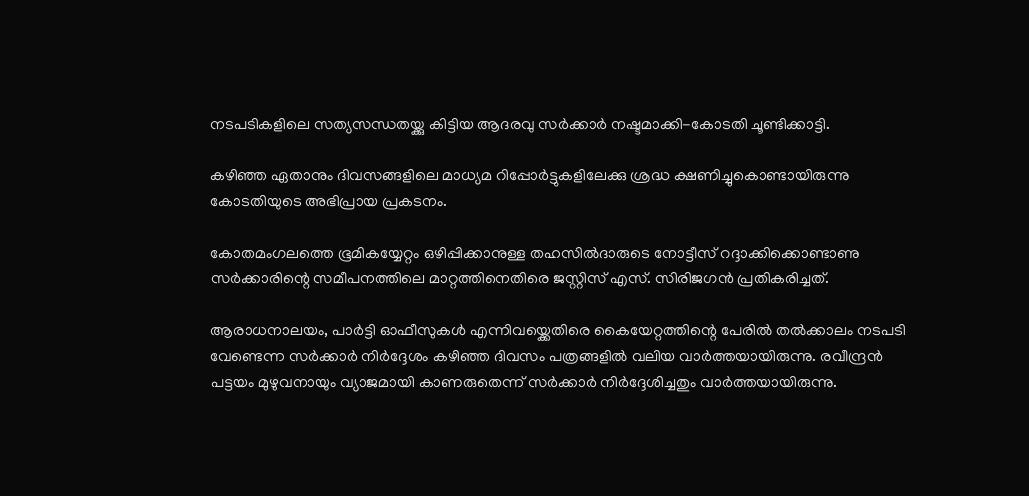നടപടികളിലെ സത്യസന്ധതയ്ക്കു കിട്ടിയ ആദരവു സര്‍ക്കാര്‍ നഷ്ടമാക്കി-കോടതി ചൂണ്ടിക്കാട്ടി.

കഴിഞ്ഞ ഏതാനും ദിവസങ്ങളിലെ മാധ്യമ റിപ്പോര്‍ട്ടുകളിലേക്കു ശ്രദ്ധ ക്ഷണിച്ചുകൊണ്ടായിരുന്നു കോടതിയുടെ അഭിപ്രായ പ്രകടനം.

കോതമംഗലത്തെ ഭൂമികയ്യേറ്റം ഒഴിപ്പിക്കാനുള്ള തഹസില്‍ദാരുടെ നോട്ടീസ്‌ റദ്ദാക്കിക്കൊണ്ടാണു സര്‍ക്കാരിന്റെ സമീപനത്തിലെ മാറ്റത്തിനെതിരെ ജസ്റ്റിസ്‌ എസ്‌. സിരിജഗന്‍ പ്രതികരിച്ചത്‌.

ആരാധനാലയം, പാര്‍ട്ടി ഓഫീസുകള്‍ എന്നിവയ്ക്കെതിരെ കൈയേറ്റത്തിന്റെ പേരില്‍ തല്‍ക്കാലം നടപടി വേണ്ടെന്ന സര്‍ക്കാര്‍ നിര്‍ദ്ദേശം കഴിഞ്ഞ ദിവസം പത്രങ്ങളില്‍ വലിയ വാര്‍ത്തയായിരുന്നു. രവീന്ദ്രന്‍ പട്ടയം മുഴുവനായും വ്യാജമായി കാണരുതെന്ന്‌ സര്‍ക്കാര്‍ നിര്‍ദ്ദേശിച്ചതും വാര്‍ത്തയായിരുന്നു.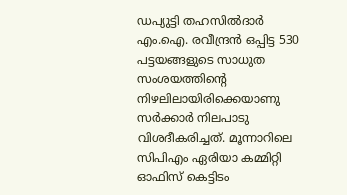ഡപ്യുട്ടി തഹസില്‍ദാര്‍ എം.ഐ. രവീന്ദ്രന്‍ ഒപ്പിട്ട 530 പട്ടയങ്ങളുടെ സാധുത സംശയത്തിന്റെ നിഴലിലായിരിക്കെയാണു സര്‍ക്കാര്‍ നിലപാടു വിശദീകരിച്ചത്‌. മൂന്നാറിലെ സിപിഎം ഏരിയാ കമ്മിറ്റി ഓഫിസ്‌ കെട്ടിടം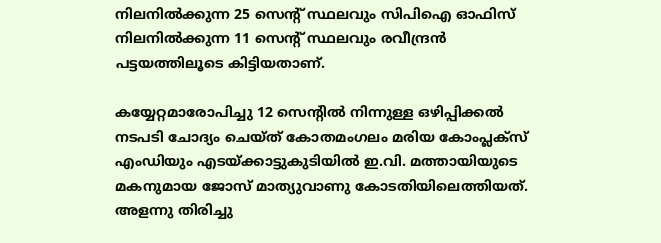നിലനില്‍ക്കുന്ന 25 സെന്റ്‌ സ്ഥലവും സിപിഐ ഓഫിസ്‌ നിലനില്‍ക്കുന്ന 11 സെന്റ്‌ സ്ഥലവും രവീന്ദ്രന്‍ പട്ടയത്തിലൂടെ കിട്ടിയതാണ്‌.

കയ്യേറ്റമാരോപിച്ചു 12 സെന്റില്‍ നിന്നുള്ള ഒഴിപ്പിക്കല്‍ നടപടി ചോദ്യം ചെയ്‌ത്‌ കോതമംഗലം മരിയ കോംപ്ലക്സ്‌ എംഡിയും എടയ്ക്കാട്ടുകുടിയില്‍ ഇ.വി. മത്തായിയുടെ മകനുമായ ജോസ്‌ മാത്യുവാണു കോടതിയിലെത്തിയത്‌. അളന്നു തിരിച്ചു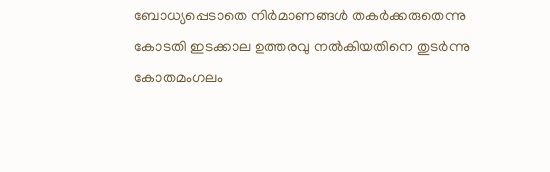ബോധ്യപ്പെടാതെ നിര്‍മാണങ്ങള്‍ തകര്‍ക്കരുതെന്നു കോടതി ഇടക്കാല ഉത്തരവു നല്‍കിയതിനെ തുടര്‍ന്നു കോതമംഗലം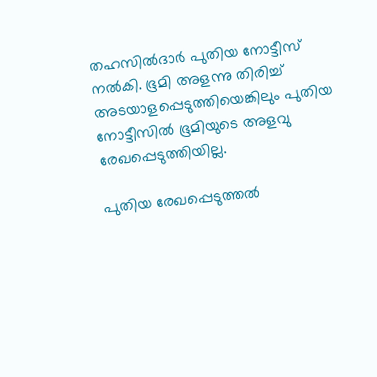തഹസില്‍ദാര്‍ പുതിയ നോട്ടീസ്‌ നല്‍കി. ഭൂമി അളന്നു തിരിച്ച്‌ അടയാളപ്പെടുത്തിയെങ്കിലും പുതിയ നോട്ടീസില്‍ ഭൂമിയുടെ അളവു രേഖപ്പെടുത്തിയില്ല.

പുതിയ രേഖപ്പെടുത്തല്‍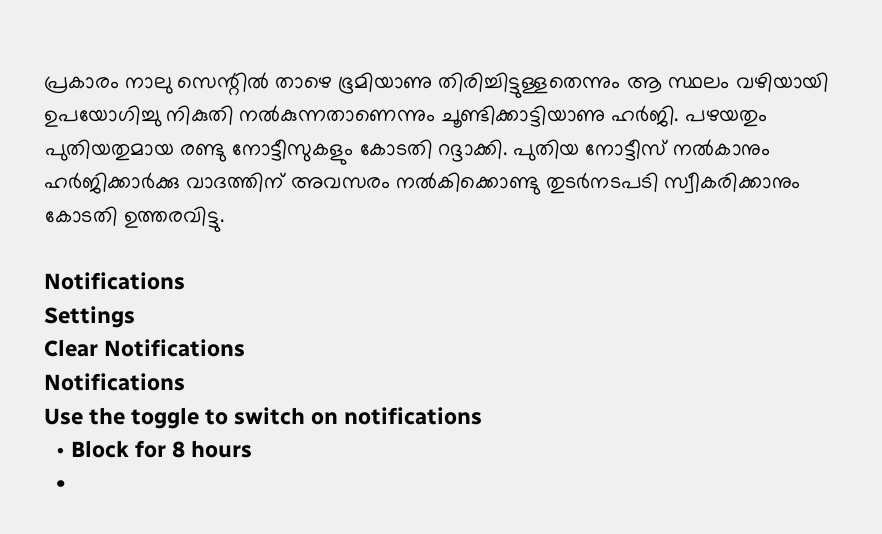പ്രകാരം നാലു സെന്റില്‍ താഴെ ഭൂമിയാണു തിരിച്ചിട്ടുള്ളതെന്നും ആ സ്ഥലം വഴിയായി ഉപയോഗിച്ചു നികുതി നല്‍കുന്നതാണെന്നും ചൂണ്ടിക്കാട്ടിയാണു ഹര്‍ജി. പഴയതും പുതിയതുമായ രണ്ടു നോട്ടീസുകളും കോടതി റദ്ദാക്കി. പുതിയ നോട്ടീസ്‌ നല്‍കാനും ഹര്‍ജിക്കാര്‍ക്കു വാദത്തിന്‌ അവസരം നല്‍കിക്കൊണ്ടു തുടര്‍നടപടി സ്വീകരിക്കാനും കോടതി ഉത്തരവിട്ടു.

Notifications
Settings
Clear Notifications
Notifications
Use the toggle to switch on notifications
  • Block for 8 hours
  •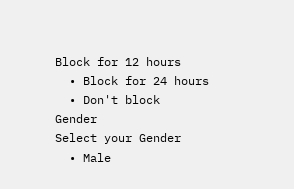Block for 12 hours
  • Block for 24 hours
  • Don't block
Gender
Select your Gender
  • Male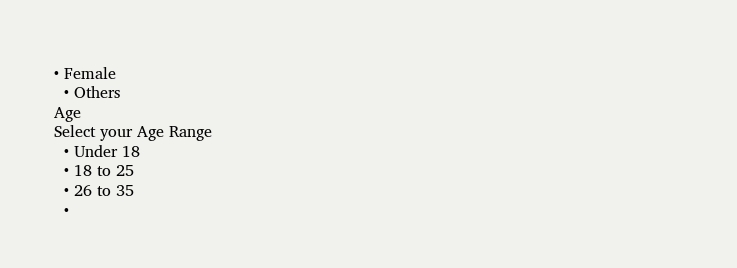• Female
  • Others
Age
Select your Age Range
  • Under 18
  • 18 to 25
  • 26 to 35
  •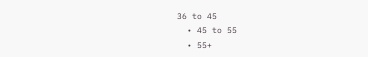36 to 45
  • 45 to 55
  • 55+